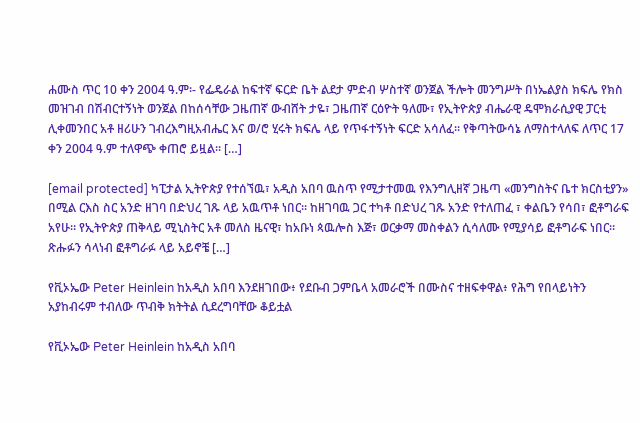ሐሙስ ጥር 10 ቀን 2004 ዓ.ም፡- የፌዴራል ከፍተኛ ፍርድ ቤት ልደታ ምድብ ሦስተኛ ወንጀል ችሎት መንግሥት በነኤልያስ ክፍሌ የክስ መዝገብ በሽብርተኝነት ወንጀል በከሰሳቸው ጋዜጠኛ ውብሸት ታዬ፣ ጋዜጠኛ ርዕዮት ዓለሙ፣ የኢትዮጵያ ብሔራዊ ዴሞክራሲያዊ ፓርቲ ሊቀመንበር አቶ ዘሪሁን ገብረእግዚአብሔር እና ወ/ሮ ሂሩት ክፍሌ ላይ የጥፋተኝነት ፍርድ አሳለፈ፡፡ የቅጣትውሳኔ ለማስተላለፍ ለጥር 17 ቀን 2004 ዓ.ም ተለዋጭ ቀጠሮ ይዟል፡፡ […]

[email protected] ካፒታል ኢትዮጵያ የተሰኘዉ፣ አዲስ አበባ ዉስጥ የሚታተመዉ የእንግሊዘኛ ጋዜጣ «መንግስትና ቤተ ክርስቲያን» በሚል ርእስ ስር አንድ ዘገባ በድህረ ገጹ ላይ አዉጥቶ ነበር። ከዘገባዉ ጋር ተካቶ በድህረ ገጹ አንድ የተለጠፈ ፣ ቀልቤን የሳበ፣ ፎቶግራፍ አየሁ። የኢትዮጵያ ጠቅላይ ሚኒስትር አቶ መለስ ዜናዊ፣ ከአቡነ ጳዉሎስ እጅ፣ ወርቃማ መስቀልን ሲሳለሙ የሚያሳይ ፎቶግራፍ ነበር። ጽሑፉን ሳላነብ ፎቶግራፉ ላይ አይኖቼ […]

የቪኦኤው Peter Heinlein ከአዲስ አበባ እንደዘገበው፥ የደቡብ ጋምቤላ አመራሮች በሙስና ተዘፍቀዋል፥ የሕግ የበላይነትን አያከብሩም ተብለው ጥብቅ ክትትል ሲደረግባቸው ቆይቷል

የቪኦኤው Peter Heinlein ከአዲስ አበባ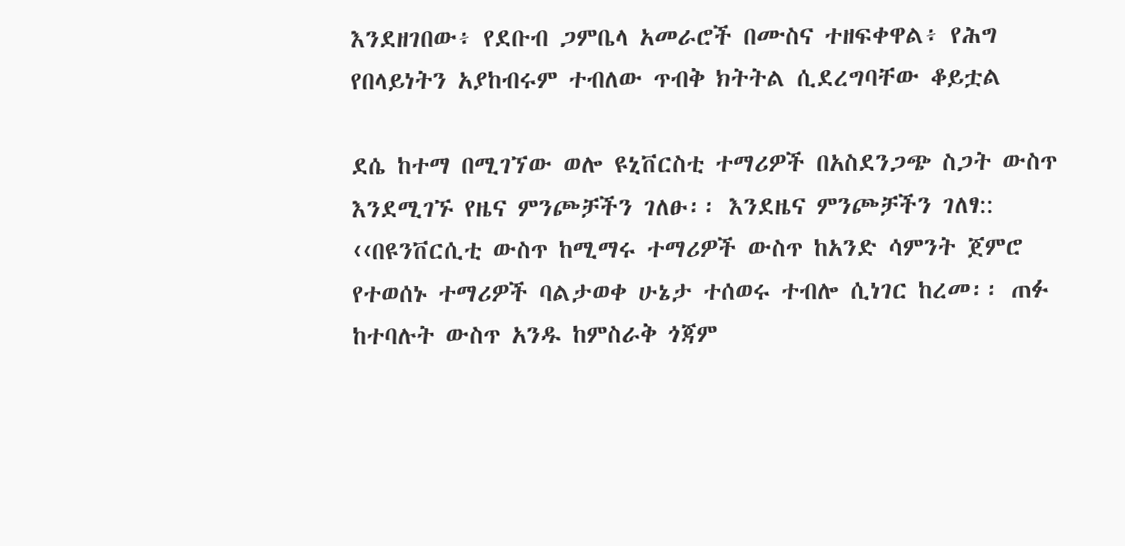እንደዘገበው፥ የደቡብ ጋምቤላ አመራሮች በሙስና ተዘፍቀዋል፥ የሕግ የበላይነትን አያከብሩም ተብለው ጥብቅ ክትትል ሲደረግባቸው ቆይቷል

ደሴ ከተማ በሚገኘው ወሎ ዩኒቨርስቲ ተማሪዎች በአስደንጋጭ ስጋት ውስጥ እንደሚገኙ የዜና ምንጮቻችን ገለፁ፡፡ እንደዜና ምንጮቻችን ገለፃ:: ‹‹በዩንቨርሲቲ ውስጥ ከሚማሩ ተማሪዎች ውስጥ ከአንድ ሳምንት ጀምሮ የተወሰኑ ተማሪዎች ባልታወቀ ሁኔታ ተሰወሩ ተብሎ ሲነገር ከረመ፡፡ ጠፉ ከተባሉት ውስጥ አንዱ ከምስራቅ ጎጃም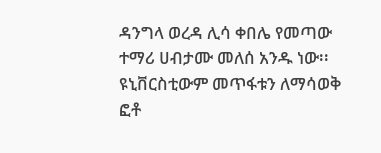ዳንግላ ወረዳ ሊሳ ቀበሌ የመጣው ተማሪ ሀብታሙ መለሰ አንዱ ነው፡፡ ዩኒቨርስቲውም መጥፋቱን ለማሳወቅ ፎቶ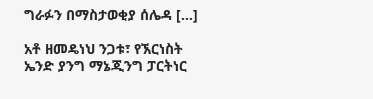ግራፉን በማስታወቂያ ሰሌዳ […]

አቶ ዘመዴነህ ንጋቱ፣ የኧርነስት ኤንድ ያንግ ማኔጂንግ ፓርትነር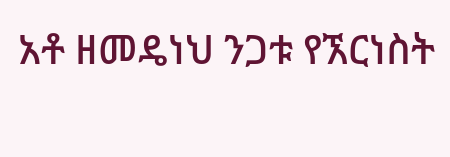አቶ ዘመዴነህ ንጋቱ የኧርነስት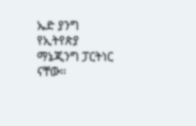ኤድ ያንግ የኢትየጵያ ማኔጂንግ ፓርትነር ናቸው፡፡